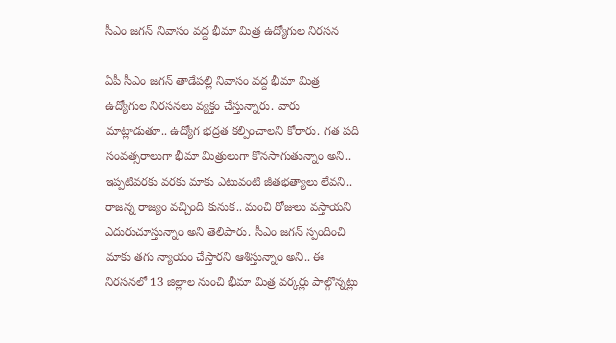సీఎం జగన్ నివాసం వద్ద భీమా మిత్ర ఉద్యోగుల నిరసన

ఏపీ సీఎం జగన్ తాడేపల్లి నివాసం వద్ద భీమా మిత్ర ఉద్యోగుల నిరసనలు వ్యక్తం చేస్తున్నారు. వారు మాట్లాడుతూ.. ఉద్యోగ భద్రత కల్పించాలని కోరారు. గత పది సంవత్సరాలుగా భీమా మిత్రులుగా కొనసాగుతున్నాం అని.. ఇప్పటివరకు వరకు మాకు ఎటువంటి జీతభత్యాలు లేవని.. రాజన్న రాజ్యం వచ్చింది కునుక.. మంచి రోజులు వస్తాయని ఎదురుచూస్తున్నాం అని తెలిపారు. సీఎం జగన్ స్పందించి మాకు తగు న్యాయం చేస్తారని ఆశిస్తున్నాం అని.. ఈ నిరసనలో 13 జిల్లాల నుంచి భీమా మిత్ర వర్కర్లు పాల్గొన్నట్లు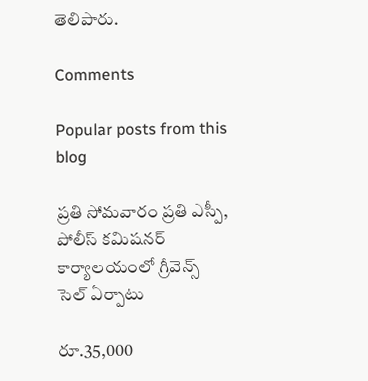తెలిపారు.

Comments

Popular posts from this blog

ప్రతి సోమవారం ప్రతి ఎస్పీ, పోలీస్ కమిషనర్ కార్యాలయంలో గ్రీవెన్స్ సెల్ ఏర్పాటు

రూ.35,000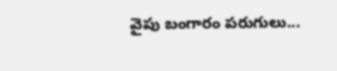వైపు బంగారం పరుగులు...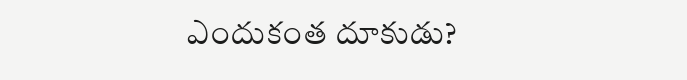ఎందుకంత దూకుడు?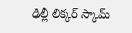ఢిల్లీ లిక్కర్ స్కామ్‌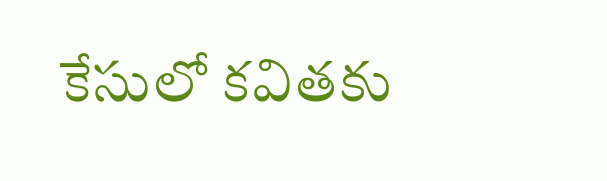కేసులో కవితకు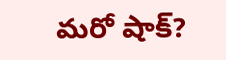మరో షాక్?